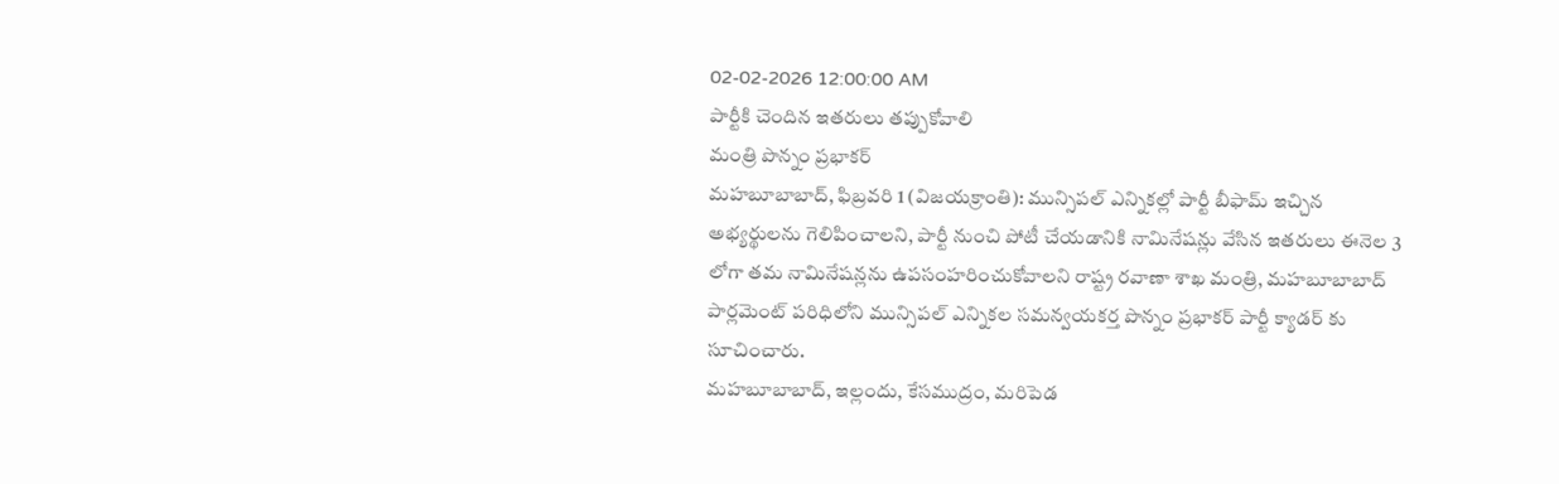02-02-2026 12:00:00 AM
పార్టీకి చెందిన ఇతరులు తప్పుకోవాలి
మంత్రి పొన్నం ప్రభాకర్
మహబూబాబాద్, ఫిబ్రవరి 1 (విజయక్రాంతి): మున్సిపల్ ఎన్నికల్లో పార్టీ బీఫామ్ ఇచ్చిన అభ్యర్థులను గెలిపించాలని, పార్టీ నుంచి పోటీ చేయడానికి నామినేషన్లు వేసిన ఇతరులు ఈనెల 3 లోగా తమ నామినేషన్లను ఉపసంహరించుకోవాలని రాష్ట్ర రవాణా శాఖ మంత్రి, మహబూబాబాద్ పార్లమెంట్ పరిధిలోని మున్సిపల్ ఎన్నికల సమన్వయకర్త పొన్నం ప్రభాకర్ పార్టీ క్యాడర్ కు సూచించారు.
మహబూబాబాద్, ఇల్లందు, కేసముద్రం, మరిపెడ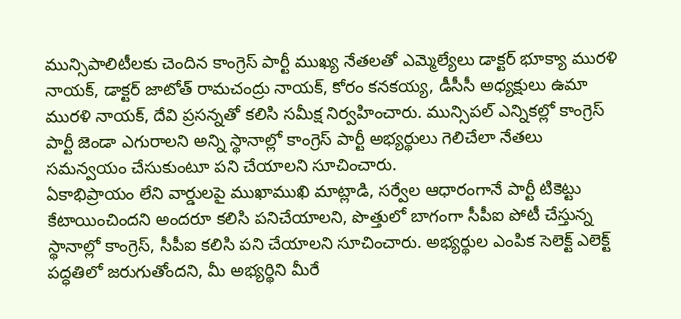మున్సిపాలిటీలకు చెందిన కాంగ్రెస్ పార్టీ ముఖ్య నేతలతో ఎమ్మెల్యేలు డాక్టర్ భూక్యా మురళి నాయక్, డాక్టర్ జాటోత్ రామచంద్రు నాయక్, కోరం కనకయ్య, డీసీసీ అధ్యక్షులు ఉమా మురళి నాయక్, దేవి ప్రసన్నతో కలిసి సమీక్ష నిర్వహించారు. మున్సిపల్ ఎన్నికల్లో కాంగ్రెస్ పార్టీ జెండా ఎగురాలని అన్ని స్థానాల్లో కాంగ్రెస్ పార్టీ అభ్యర్థులు గెలిచేలా నేతలు సమన్వయం చేసుకుంటూ పని చేయాలని సూచించారు.
ఏకాభిప్రాయం లేని వార్డులపై ముఖాముఖి మాట్లాడి, సర్వేల ఆధారంగానే పార్టీ టికెట్టు కేటాయించిందని అందరూ కలిసి పనిచేయాలని, పొత్తులో బాగంగా సీపీఐ పోటీ చేస్తున్న స్థానాల్లో కాంగ్రెస్, సీపీఐ కలిసి పని చేయాలని సూచించారు. అభ్యర్థుల ఎంపిక సెలెక్ట్ ఎలెక్ట్ పద్ధతిలో జరుగుతోందని, మీ అభ్యర్థిని మీరే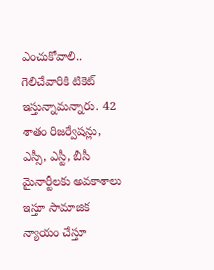ఎంచుకోవాలి.. గెలిచేవారికి టికెట్ ఇస్తున్నామన్నారు. 42 శాతం రిజర్వేషన్లు, ఎస్సీ, ఎస్టీ, బీసీ మైనార్టీలకు అవకాశాలు ఇస్తూ సామాజిక న్యాయం చేస్తూ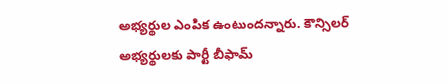అభ్యర్థుల ఎంపిక ఉంటుందన్నారు. కౌన్సిలర్ అభ్యర్థులకు పార్టీ బీఫామ్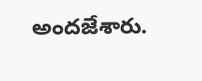అందజేశారు.